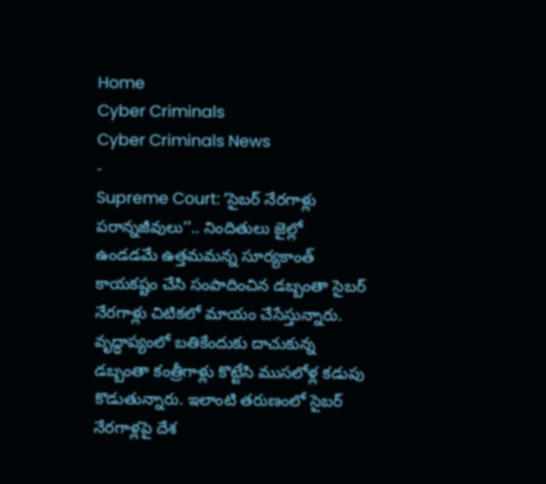Home
Cyber Criminals
Cyber Criminals News
-
Supreme Court: ‘సైబర్ నేరగాళ్లు పరాన్నజీవులు’’.. నిందితులు జైల్లో ఉండడమే ఉత్తమమన్న సూర్యకాంత్
కాయకష్టం చేసి సంపాదించిన డబ్బంతా సైబర్ నేరగాళ్లు చిటికలో మాయం చేసేస్తున్నారు. వృద్ధాప్యంలో బతికేందుకు దాచుకున్న డబ్బంతా కంత్రీగాళ్లు కొట్టేసి ముసలోళ్ల కడుపు కొడుతున్నారు. ఇలాంటి తరుణంలో సైబర్ నేరగాళ్లపై దేశ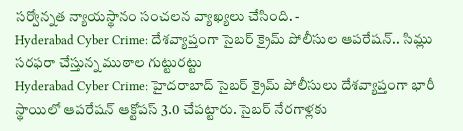సర్వోన్నత న్యాయస్థానం సంచలన వ్యాఖ్యలు చేసింది. -
Hyderabad Cyber Crime: దేశవ్యాప్తంగా సైబర్ క్రైమ్ పోలీసుల ఆపరేషన్.. సిమ్లు సరఫరా చేస్తున్న ముఠాల గుట్టురట్టు
Hyderabad Cyber Crime: హైదరాబాద్ సైబర్ క్రైమ్ పోలీసులు దేశవ్యాప్తంగా భారీ స్థాయిలో ఆపరేషన్ ఆక్టోపస్ 3.0 చేపట్టారు. సైబర్ నేరగాళ్లకు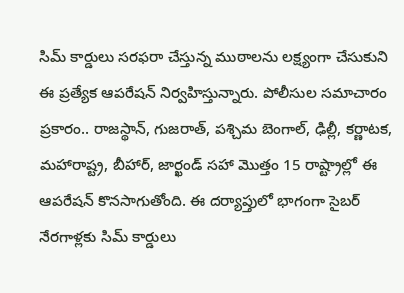సిమ్ కార్డులు సరఫరా చేస్తున్న ముఠాలను లక్ష్యంగా చేసుకుని ఈ ప్రత్యేక ఆపరేషన్ నిర్వహిస్తున్నారు. పోలీసుల సమాచారం ప్రకారం.. రాజస్థాన్, గుజరాత్, పశ్చిమ బెంగాల్, ఢిల్లీ, కర్ణాటక, మహారాష్ట్ర, బీహార్, జార్ఖండ్ సహా మొత్తం 15 రాష్ట్రాల్లో ఈ ఆపరేషన్ కొనసాగుతోంది. ఈ దర్యాప్తులో భాగంగా సైబర్ నేరగాళ్లకు సిమ్ కార్డులు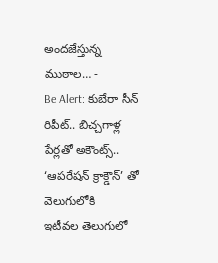అందజేస్తున్న ముఠాల… -
Be Alert: కుబేరా సీన్ రిపీట్.. బిచ్చగాళ్ల పేర్లతో అకౌంట్స్.. ‘ఆపరేషన్ క్రాక్డౌన్’ తో వెలుగులోకి
ఇటీవల తెలుగులో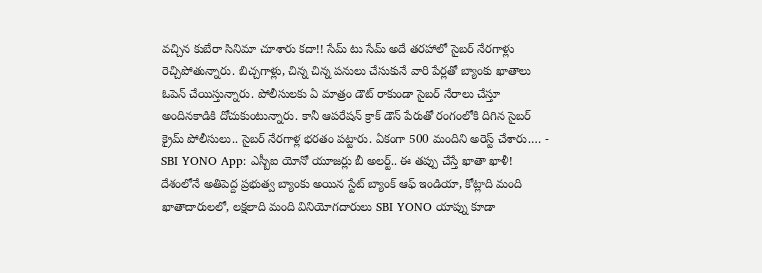వచ్చిన కుబేరా సినిమా చూశారు కదా!! సేమ్ టు సేమ్ అదే తరహాలో సైబర్ నేరగాళ్లు రెచ్చిపోతున్నారు. బిచ్చగాళ్లు, చిన్న చిన్న పనులు చేసుకునే వారి పేర్లతో బ్యాంకు ఖాతాలు ఓపెన్ చేయిస్తున్నారు. పోలీసులకు ఏ మాత్రం డౌట్ రాకుండా సైబర్ నేరాలు చేస్తూ అందినకాడికి దోచుకుంటున్నారు. కానీ ఆపరేషన్ క్రాక్ డౌన్ పేరుతో రంగంలోకి దిగిన సైబర్ క్రైమ్ పోలీసులు.. సైబర్ నేరగాళ్ల భరతం పట్టారు. ఏకంగా 500 మందిని అరెస్ట్ చేశారు.… -
SBI YONO App: ఎస్బీఐ యోనో యూజర్లు బీ అలర్ట్.. ఈ తప్పు చేస్తే ఖాతా ఖాళీ!
దేశంలోనే అతిపెద్ద ప్రభుత్వ బ్యాంకు అయిన స్టేట్ బ్యాంక్ ఆఫ్ ఇండియా, కోట్లాది మంది ఖాతాదారులలో, లక్షలాది మంది వినియోగదారులు SBI YONO యాప్ను కూడా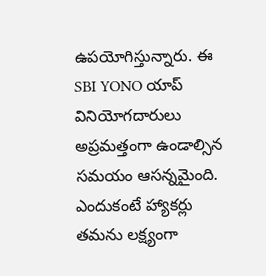ఉపయోగిస్తున్నారు. ఈ SBI YONO యాప్ వినియోగదారులు అప్రమత్తంగా ఉండాల్సిన సమయం ఆసన్నమైంది. ఎందుకంటే హ్యాకర్లు తమను లక్ష్యంగా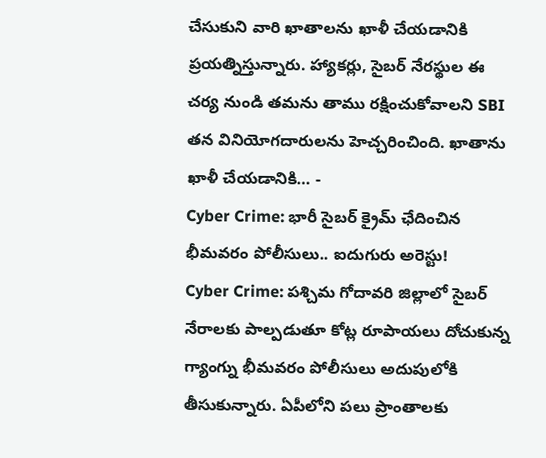చేసుకుని వారి ఖాతాలను ఖాళీ చేయడానికి ప్రయత్నిస్తున్నారు. హ్యాకర్లు, సైబర్ నేరస్థుల ఈ చర్య నుండి తమను తాము రక్షించుకోవాలని SBI తన వినియోగదారులను హెచ్చరించింది. ఖాతాను ఖాళీ చేయడానికి… -
Cyber Crime: భారీ సైబర్ క్రైమ్ ఛేదించిన భీమవరం పోలీసులు.. ఐదుగురు అరెస్టు!
Cyber Crime: పశ్చిమ గోదావరి జిల్లాలో సైబర్ నేరాలకు పాల్పడుతూ కోట్ల రూపాయలు దోచుకున్న గ్యాంగ్ను భీమవరం పోలీసులు అదుపులోకి తీసుకున్నారు. ఏపీలోని పలు ప్రాంతాలకు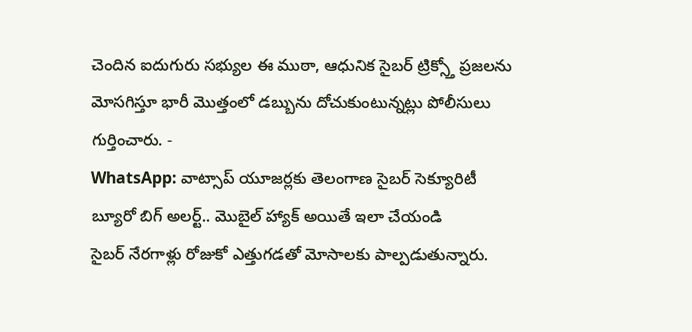చెందిన ఐదుగురు సభ్యుల ఈ ముఠా, ఆధునిక సైబర్ ట్రిక్స్తో ప్రజలను మోసగిస్తూ భారీ మొత్తంలో డబ్బును దోచుకుంటున్నట్లు పోలీసులు గుర్తించారు. -
WhatsApp: వాట్సాప్ యూజర్లకు తెలంగాణ సైబర్ సెక్యూరిటీ బ్యూరో బిగ్ అలర్ట్.. మొబైల్ హ్యాక్ అయితే ఇలా చేయండి
సైబర్ నేరగాళ్లు రోజుకో ఎత్తుగడతో మోసాలకు పాల్పడుతున్నారు.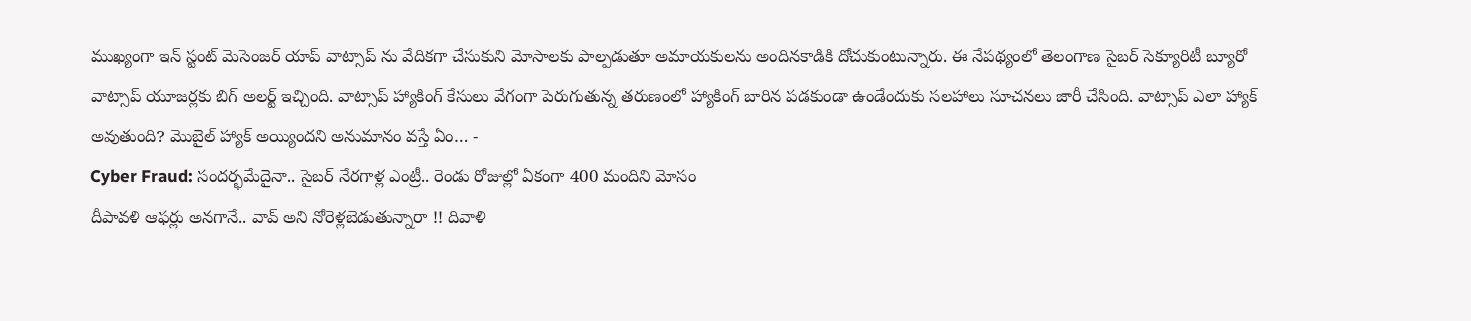ముఖ్యంగా ఇన్ స్టంట్ మెసెంజర్ యాప్ వాట్సాప్ ను వేదికగా చేసుకుని మోసాలకు పాల్పడుతూ అమాయకులను అందినకాడికి దోచుకుంటున్నారు. ఈ నేపథ్యంలో తెలంగాణ సైబర్ సెక్యూరిటీ బ్యూరో వాట్సాప్ యూజర్లకు బిగ్ అలర్ట్ ఇచ్చింది. వాట్సాప్ హ్యాకింగ్ కేసులు వేగంగా పెరుగుతున్న తరుణంలో హ్యాకింగ్ బారిన పడకుండా ఉండేందుకు సలహాలు సూచనలు జారీ చేసింది. వాట్సాప్ ఎలా హ్యాక్ అవుతుంది? మొబైల్ హ్యాక్ అయ్యిందని అనుమానం వస్తే ఏం… -
Cyber Fraud: సందర్భమేదైనా.. సైబర్ నేరగాళ్ల ఎంట్రీ.. రెండు రోజుల్లో ఏకంగా 400 మందిని మోసం
దీపావళి ఆఫర్లు అనగానే.. వావ్ అని నోరెళ్లబెడుతున్నారా !! దివాళి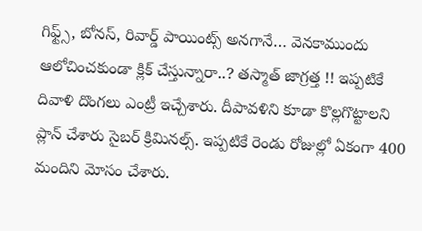గిఫ్ట్స్, బోనస్, రివార్డ్ పాయింట్స్ అనగానే… వెనకాముందు ఆలోచించకుండా క్లిక్ చేస్తున్నారా..? తస్మాత్ జాగ్రత్త !! ఇప్పటికే దివాళి దొంగలు ఎంట్రీ ఇచ్చేశారు. దీపావళిని కూడా కొల్లగొట్టాలని ప్లాన్ చేశారు సైబర్ క్రిమినల్స్. ఇప్పటికే రెండు రోజుల్లో ఏకంగా 400 మందిని మోసం చేశారు.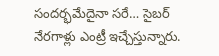సందర్భమేదైనా సరే… సైబర్ నేరగాళ్లు ఎంట్రీ ఇచ్చేస్తున్నారు.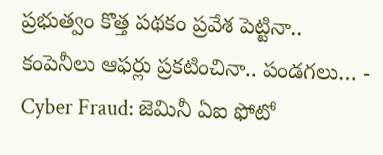ప్రభుత్వం కొత్త పథకం ప్రవేశ పెట్టినా.. కంపెనీలు ఆఫర్లు ప్రకటించినా.. పండగలు… -
Cyber Fraud: జెమినీ ఏఐ ఫోటో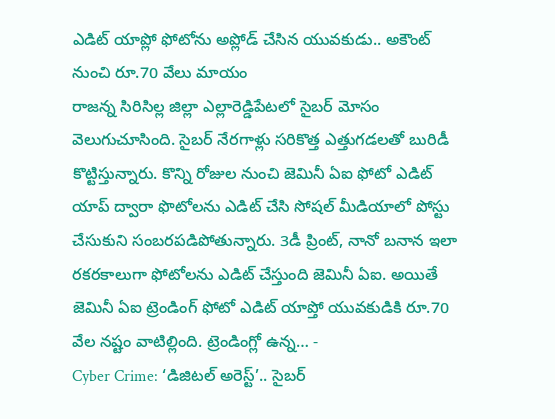ఎడిట్ యాప్లో ఫోటోను అప్లోడ్ చేసిన యువకుడు.. అకౌంట్ నుంచి రూ.70 వేలు మాయం
రాజన్న సిరిసిల్ల జిల్లా ఎల్లారెడ్డిపేటలో సైబర్ మోసం వెలుగుచూసింది. సైబర్ నేరగాళ్లు సరికొత్త ఎత్తుగడలతో బురిడీ కొట్టిస్తున్నారు. కొన్ని రోజుల నుంచి జెమినీ ఏఐ ఫోటో ఎడిట్ యాప్ ద్వారా ఫొటోలను ఎడిట్ చేసి సోషల్ మీడియాలో పోస్టు చేసుకుని సంబరపడిపోతున్నారు. 3డీ ప్రింట్, నానో బనాన ఇలా రకరకాలుగా ఫోటోలను ఎడిట్ చేస్తుంది జెమినీ ఏఐ. అయితే జెమినీ ఏఐ ట్రెండింగ్ ఫోటో ఎడిట్ యాప్తో యువకుడికి రూ.70 వేల నష్టం వాటిల్లింది. ట్రెండింగ్లో ఉన్న… -
Cyber Crime: ‘డిజిటల్ అరెస్ట్’.. సైబర్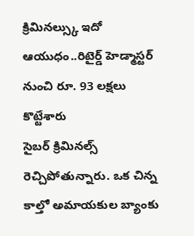క్రిమినల్స్కు ఇదో ఆయుధం..రిటైర్డ్ హెడ్మాస్టర్ నుంచి రూ. 93 లక్షలు కొట్టేశారు
సైబర్ క్రిమినల్స్ రెచ్చిపోతున్నారు. ఒక చిన్న కాల్తో అమాయకుల బ్యాంకు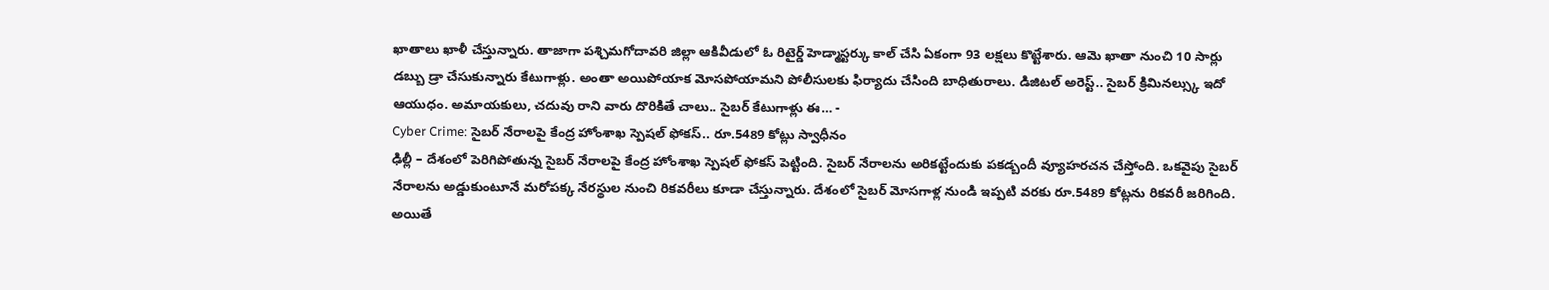ఖాతాలు ఖాళీ చేస్తున్నారు. తాజాగా పశ్చిమగోదావరి జిల్లా ఆకివీడులో ఓ రిటైర్డ్ హెడ్మాస్టర్కు కాల్ చేసి ఏకంగా 93 లక్షలు కొట్టేశారు. ఆమె ఖాతా నుంచి 10 సార్లు డబ్బు డ్రా చేసుకున్నారు కేటుగాళ్లు. అంతా అయిపోయాక మోసపోయామని పోలీసులకు ఫిర్యాదు చేసింది బాధితురాలు. డిజిటల్ అరెస్ట్.. సైబర్ క్రిమినల్స్కు ఇదో ఆయుధం. అమాయకులు, చదువు రాని వారు దొరికితే చాలు.. సైబర్ కేటుగాళ్లు ఈ… -
Cyber Crime: సైబర్ నేరాలపై కేంద్ర హోంశాఖ స్పెషల్ ఫోకస్.. రూ.5489 కోట్లు స్వాధీనం
ఢిల్లీ – దేశంలో పెరిగిపోతున్న సైబర్ నేరాలపై కేంద్ర హోంశాఖ స్పెషల్ ఫోకస్ పెట్టింది. సైబర్ నేరాలను అరికట్టేందుకు పకడ్బందీ వ్యూహరచన చేస్తోంది. ఒకవైపు సైబర్ నేరాలను అడ్డుకుంటూనే మరోపక్క నేరస్థుల నుంచి రికవరీలు కూడా చేస్తున్నారు. దేశంలో సైబర్ మోసగాళ్ల నుండి ఇప్పటి వరకు రూ.5489 కోట్లను రికవరీ జరిగింది. అయితే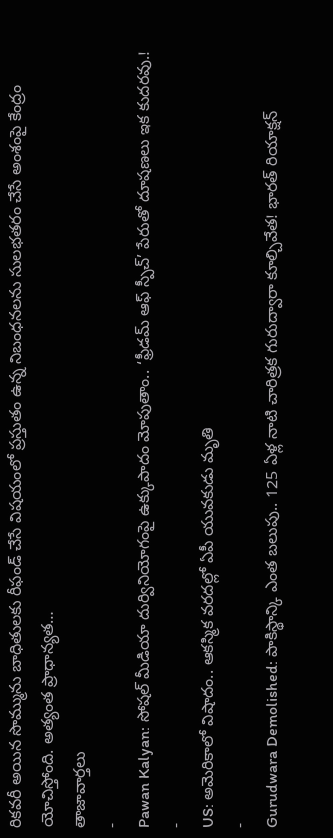రికవరీ అయిన సొమ్మును బాధితులకు రీఫండ్ చేసే విషయంలో ప్రస్తుతం ఉన్న నిబంధనలను సులభతరం చేసే అంశంపై కేంద్రం యోచిస్తోంది. అత్యంత ప్రాధాన్యత…
తాజావార్తలు
-
Pawan Kalyan: సోషల్ మీడియా దుర్వినియోగంపై ఉక్కుపాదం మోపుతాం.. ‘ఫ్రీడమ్ ఆఫ్ స్పీచ్’ పేరుతో దూషణలు ఇక కుదరవు.!
-
US: అమెరికాలో విషాదం.. ఆకస్మిక వరదల్లో ఏపీ యువకుడు మృతి
-
Gurudwara Demolished: పాకిస్థాన్కి ఎంత బలుపు.. 125 ఏళ్ల నాటి చారిత్రక గురుద్వారా కూల్చివేత! భారత్ రియాక్షన్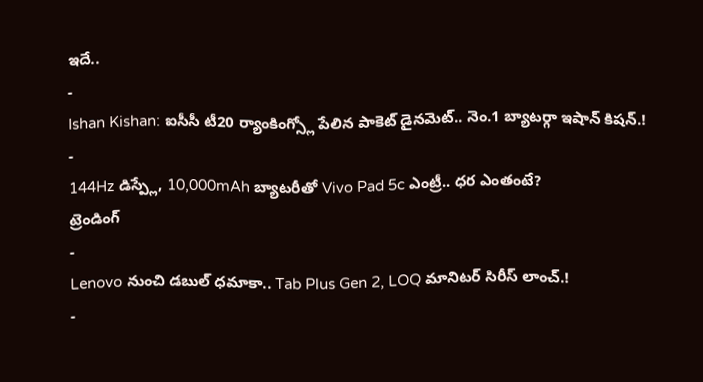ఇదే..
-
Ishan Kishan: ఐసీసీ టీ20 ర్యాంకింగ్స్లో పేలిన పాకెట్ డైనమెట్.. నెం.1 బ్యాటర్గా ఇషాన్ కిషన్.!
-
144Hz డిస్ప్లే, 10,000mAh బ్యాటరీతో Vivo Pad 5c ఎంట్రీ.. ధర ఎంతంటే?
ట్రెండింగ్
-
Lenovo నుంచి డబుల్ ధమాకా.. Tab Plus Gen 2, LOQ మానిటర్ సిరీస్ లాంచ్.!
-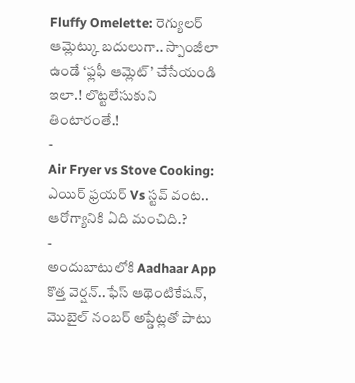Fluffy Omelette: రెగ్యులర్ ఆమ్లెట్కు బదులుగా.. స్పాంజీలా ఉండే ‘ఫ్లఫీ ఆమ్లెట్’ చేసేయండి ఇలా.! లొట్టలేసుకుని తింటారంతే.!
-
Air Fryer vs Stove Cooking: ఎయిర్ ఫ్రయర్ Vs స్టవ్ వంట.. ఆరోగ్యానికి ఏది మంచిది.?
-
అందుబాటులోకి Aadhaar App కొత్త వెర్షన్..ఫేస్ ఆథెంటికేషన్, మొబైల్ నంబర్ అప్డేట్లతో పాటు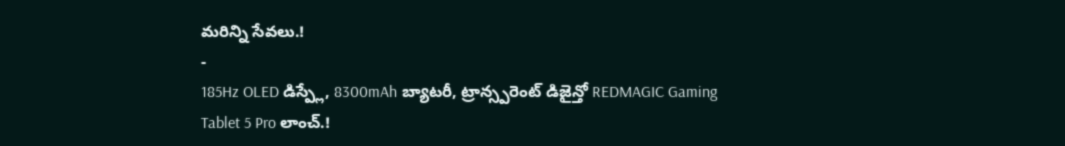మరిన్ని సేవలు.!
-
185Hz OLED డిస్ప్లే, 8300mAh బ్యాటరీ, ట్రాన్స్పరెంట్ డిజైన్తో REDMAGIC Gaming Tablet 5 Pro లాంచ్.!